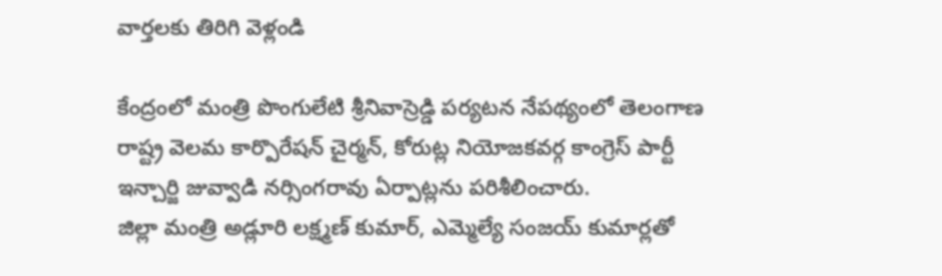వార్తలకు తిరిగి వెళ్లండి

కేంద్రంలో మంత్రి పొంగులేటి శ్రీనివాస్రెడ్డి పర్యటన నేపథ్యంలో తెలంగాణ రాష్ట్ర వెలమ కార్పొరేషన్ చైర్మన్, కోరుట్ల నియోజకవర్గ కాంగ్రెస్ పార్టీ ఇన్చార్జి జువ్వాడి నర్సింగరావు ఏర్పాట్లను పరిశీలించారు.
జిల్లా మంత్రి అడ్లూరి లక్ష్మణ్ కుమార్, ఎమ్మెల్యే సంజయ్ కుమార్లతో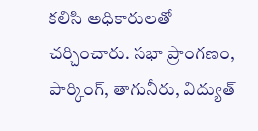కలిసి అధికారులతో చర్చించారు. సభా ప్రాంగణం, పార్కింగ్, తాగునీరు, విద్యుత్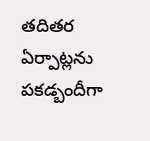తదితర ఏర్పాట్లను పకడ్బందీగా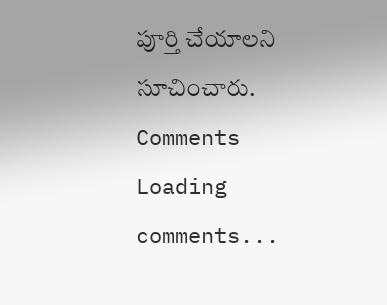పూర్తి చేయాలని సూచించారు.
Comments
Loading comments...